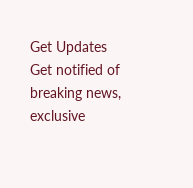Get Updates
Get notified of breaking news, exclusive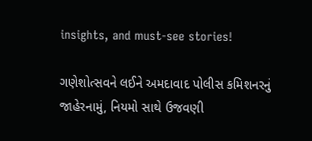insights, and must-see stories!

ગણેશોત્સવને લઈને અમદાવાદ પોલીસ કમિશનરનું જાહેરનામું, નિયમો સાથે ઉજવણી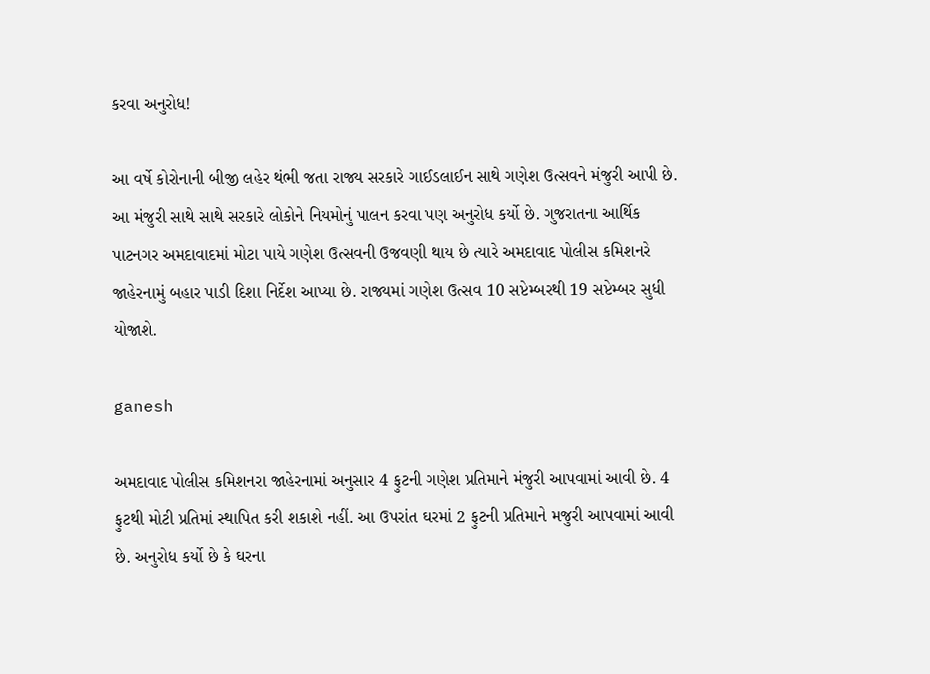કરવા અનુરોધ!

આ વર્ષે કોરોનાની બીજી લહેર થંભી જતા રાજ્ય સરકારે ગાઈડલાઈન સાથે ગણેશ ઉત્સવને મંજુરી આપી છે. આ મંજુરી સાથે સાથે સરકારે લોકોને નિયમોનું પાલન કરવા પણ અનુરોધ કર્યો છે. ગુજરાતના આર્થિક પાટનગર અમદાવાદમાં મોટા પાયે ગણેશ ઉત્સવની ઉજવણી થાય છે ત્યારે અમદાવાદ પોલીસ કમિશનરે જાહેરનામું બહાર પાડી દિશા નિર્દેશ આપ્યા છે. રાજ્યમાં ગણેશ ઉત્સવ 10 સપ્ટેમ્બરથી 19 સપ્ટેમ્બર સુધી યોજાશે.

ganesh

અમદાવાદ પોલીસ કમિશનરા જાહેરનામાં અનુસાર 4 ફુટની ગણેશ પ્રતિમાને મંજુરી આપવામાં આવી છે. 4 ફુટથી મોટી પ્રતિમાં સ્થાપિત કરી શકાશે નહીં. આ ઉપરાંત ઘરમાં 2 ફુટની પ્રતિમાને મજુરી આપવામાં આવી છે. અનુરોધ કર્યો છે કે ઘરના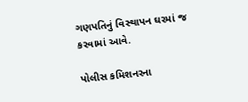ગણપતિનું વિસ્થાપન ઘરમાં જ કરવામાં આવે.

પોલીસ કમિશનરના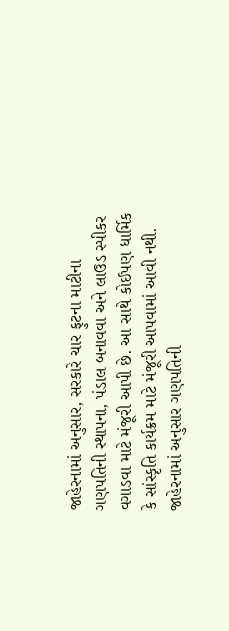જાહેરનામાં અનુસાર, સરકારે ચાર ફુટના માટીના ગણપતિની સ્થાપના, પંડાલ બનાવવા અને લાઉડ સ્પીકર વગાડવા માટે મંજૂરી આપી છે. આ સાથે કોઈપણ ધાર્મિક કે સાંસ્કૃતિ કાર્યક્રમ માટે મંજૂરી આપવામાં આવી નથી. જાહેરનામાં અનુસાર ગણપતિની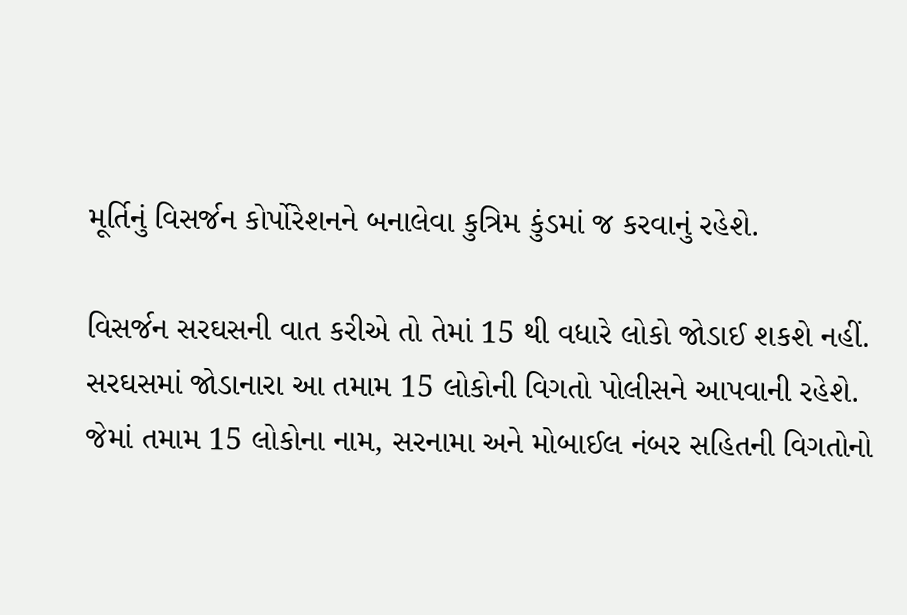મૂર્તિનું વિસર્જન કોર્પોરેશનને બનાલેવા કુત્રિમ કુંડમાં જ કરવાનું રહેશે.

વિસર્જન સરઘસની વાત કરીએ તો તેમાં 15 થી વધારે લોકો જોડાઈ શકશે નહીં. સરઘસમાં જોડાનારા આ તમામ 15 લોકોની વિગતો પોલીસને આપવાની રહેશે. જેમાં તમામ 15 લોકોના નામ, સરનામા અને મોબાઈલ નંબર સહિતની વિગતોનો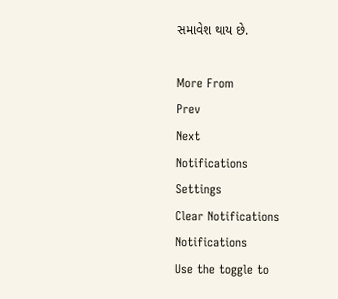સમાવેશ થાય છે.

More From
Prev
Next
Notifications
Settings
Clear Notifications
Notifications
Use the toggle to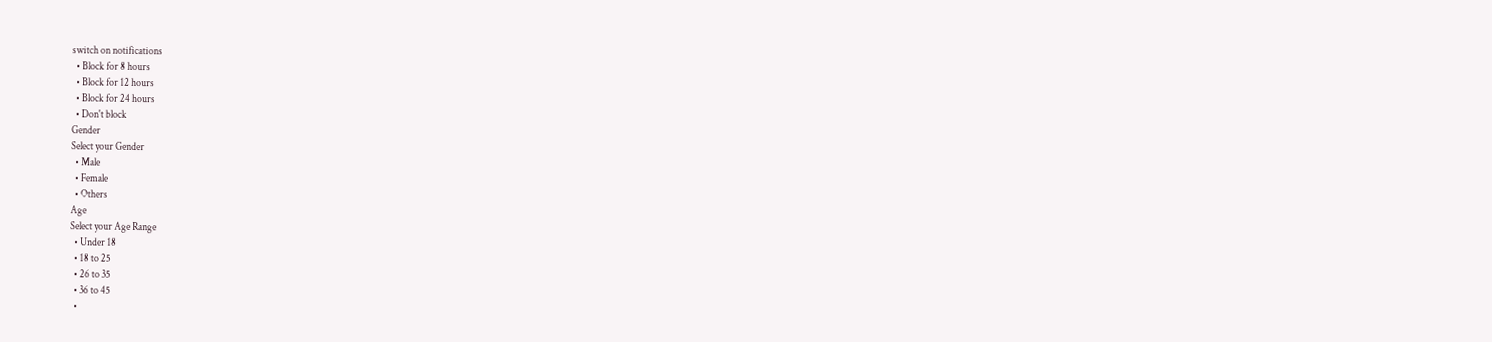switch on notifications
  • Block for 8 hours
  • Block for 12 hours
  • Block for 24 hours
  • Don't block
Gender
Select your Gender
  • Male
  • Female
  • Others
Age
Select your Age Range
  • Under 18
  • 18 to 25
  • 26 to 35
  • 36 to 45
  •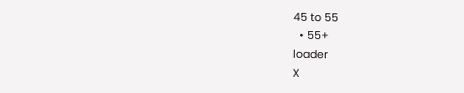45 to 55
  • 55+
loader
X